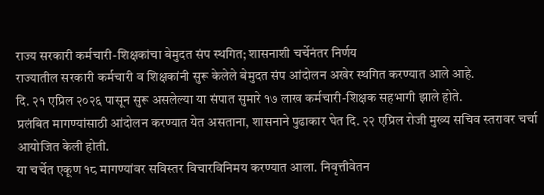राज्य सरकारी कर्मचारी-शिक्षकांचा बेमुदत संप स्थगित; शासनाशी चर्चेनंतर निर्णय
राज्यातील सरकारी कर्मचारी व शिक्षकांनी सुरू केलेले बेमुदत संप आंदोलन अखेर स्थगित करण्यात आले आहे.
दि. २१ एप्रिल २०२६ पासून सुरू असलेल्या या संपात सुमारे १७ लाख कर्मचारी-शिक्षक सहभागी झाले होते.
प्रलंबित मागण्यांसाठी आंदोलन करण्यात येत असताना, शासनाने पुढाकार घेत दि. २२ एप्रिल रोजी मुख्य सचिव स्तरावर चर्चा आयोजित केली होती.
या चर्चेत एकूण १८ मागण्यांवर सविस्तर विचारविनिमय करण्यात आला. निवृत्तीवेतन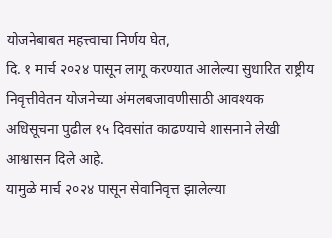योजनेबाबत महत्त्वाचा निर्णय घेत,
दि. १ मार्च २०२४ पासून लागू करण्यात आलेल्या सुधारित राष्ट्रीय निवृत्तीवेतन योजनेच्या अंमलबजावणीसाठी आवश्यक
अधिसूचना पुढील १५ दिवसांत काढण्याचे शासनाने लेखी आश्वासन दिले आहे.
यामुळे मार्च २०२४ पासून सेवानिवृत्त झालेल्या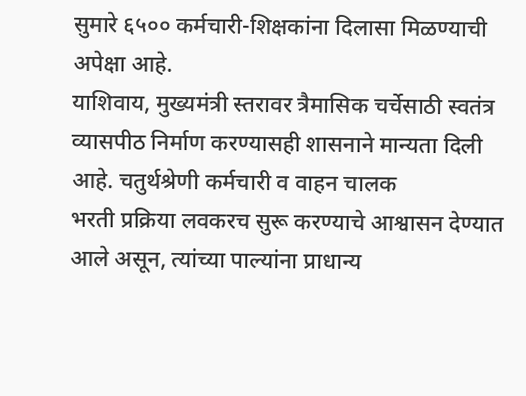सुमारे ६५०० कर्मचारी-शिक्षकांना दिलासा मिळण्याची अपेक्षा आहे.
याशिवाय, मुख्यमंत्री स्तरावर त्रैमासिक चर्चेसाठी स्वतंत्र व्यासपीठ निर्माण करण्यासही शासनाने मान्यता दिली आहे. चतुर्थश्रेणी कर्मचारी व वाहन चालक
भरती प्रक्रिया लवकरच सुरू करण्याचे आश्वासन देण्यात आले असून, त्यांच्या पाल्यांना प्राधान्य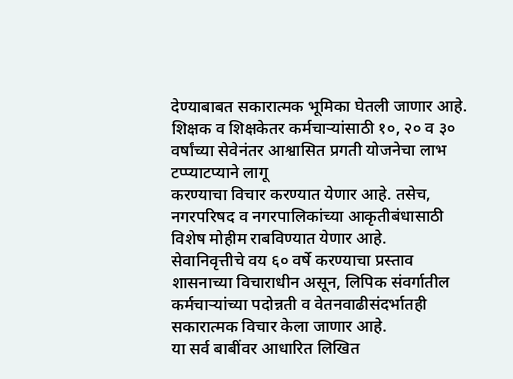देण्याबाबत सकारात्मक भूमिका घेतली जाणार आहे.
शिक्षक व शिक्षकेतर कर्मचाऱ्यांसाठी १०, २० व ३० वर्षांच्या सेवेनंतर आश्वासित प्रगती योजनेचा लाभ टप्प्याटप्याने लागू
करण्याचा विचार करण्यात येणार आहे. तसेच, नगरपरिषद व नगरपालिकांच्या आकृतीबंधासाठी विशेष मोहीम राबविण्यात येणार आहे.
सेवानिवृत्तीचे वय ६० वर्षे करण्याचा प्रस्ताव शासनाच्या विचाराधीन असून, लिपिक संवर्गातील कर्मचाऱ्यांच्या पदोन्नती व वेतनवाढीसंदर्भातही सकारात्मक विचार केला जाणार आहे.
या सर्व बाबींवर आधारित लिखित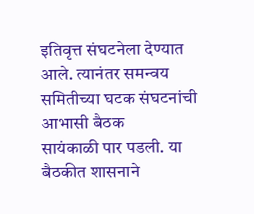इतिवृत्त संघटनेला देण्यात आले. त्यानंतर समन्वय समितीच्या घटक संघटनांची आभासी बैठक
सायंकाळी पार पडली. या बैठकीत शासनाने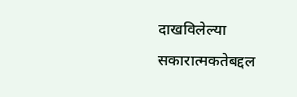दाखविलेल्या सकारात्मकतेबद्दल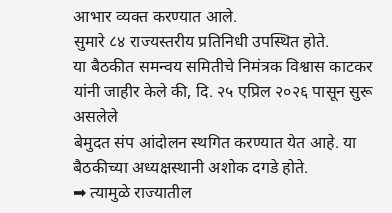आभार व्यक्त करण्यात आले.
सुमारे ८४ राज्यस्तरीय प्रतिनिधी उपस्थित होते.
या बैठकीत समन्वय समितीचे निमंत्रक विश्वास काटकर यांनी जाहीर केले की, दि. २५ एप्रिल २०२६ पासून सुरू असलेले
बेमुदत संप आंदोलन स्थगित करण्यात येत आहे. या बैठकीच्या अध्यक्षस्थानी अशोक दगडे होते.
➡ त्यामुळे राज्यातील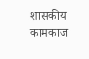शासकीय कामकाज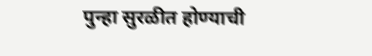पुन्हा सुरळीत होण्याची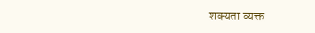शक्यता व्यक्त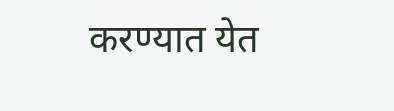करण्यात येत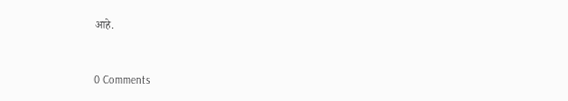आहे.


0 Comments